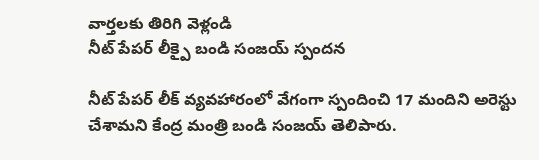వార్తలకు తిరిగి వెళ్లండి
నీట్ పేపర్ లీక్పై బండి సంజయ్ స్పందన

నీట్ పేపర్ లీక్ వ్యవహారంలో వేగంగా స్పందించి 17 మందిని అరెస్టు చేశామని కేంద్ర మంత్రి బండి సంజయ్ తెలిపారు.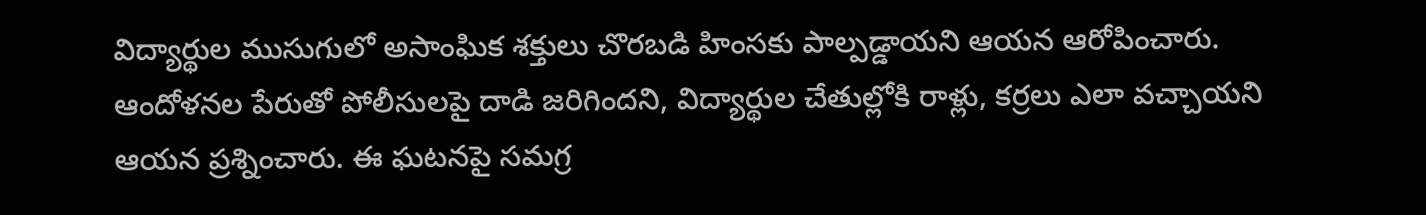విద్యార్థుల ముసుగులో అసాంఘిక శక్తులు చొరబడి హింసకు పాల్పడ్డాయని ఆయన ఆరోపించారు.
ఆందోళనల పేరుతో పోలీసులపై దాడి జరిగిందని, విద్యార్థుల చేతుల్లోకి రాళ్లు, కర్రలు ఎలా వచ్చాయని ఆయన ప్రశ్నించారు. ఈ ఘటనపై సమగ్ర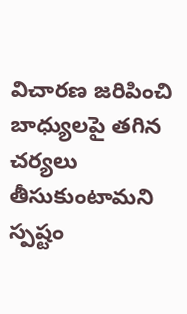విచారణ జరిపించి బాధ్యులపై తగిన చర్యలు తీసుకుంటామని స్పష్టం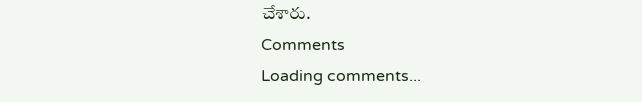చేశారు.
Comments
Loading comments...